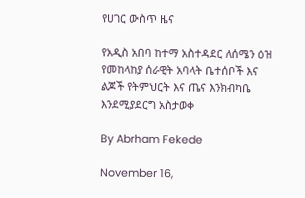የሀገር ውስጥ ዜና

የአዲስ አበባ ከተማ አስተዳደር ለሰሜን ዕዝ የመከላከያ ሰራዊት አባላት ቤተሰቦች እና ልጆች የትምህርት እና ጤና እንክብካቤ እንደሚያደርግ አስታወቀ

By Abrham Fekede

November 16,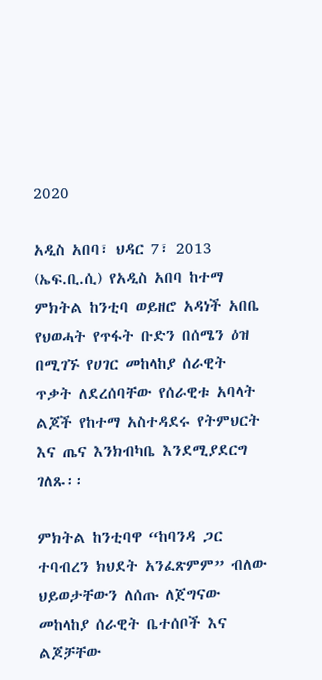2020

አዲስ አበባ፣ ህዳር 7፣ 2013 (ኤፍ.ቢ.ሲ) የአዲስ አበባ ከተማ ምክትል ከንቲባ ወይዘሮ አዳነች አበቤ የህወሓት የጥፋት ቡድን በሰሜን ዕዝ በሚገኙ የሀገር መከላከያ ሰራዊት ጥቃት ለደረሰባቸው የሰራዊቱ አባላት ልጆች የከተማ አስተዳደሩ የትምህርት እና ጤና እንክብካቤ እንደሚያደርግ ገለጹ፡፡

ምክትል ከንቲባዋ “ከባንዳ ጋር ተባብረን ክህደት አንፈጽምም” ብለው ህይወታቸውን ለሰጡ ለጀግናው መከላከያ ሰራዊት ቤተሰቦች እና ልጆቻቸው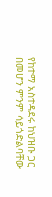የከተማ አስተዳደሩ ከህዝቡ ጋር በመሆን ምንም ሳይጎድልባቸው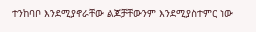ተንከባቦ እንደሚያኖራቸው ልጆቻቸውንም እንደሚያስተምር ነው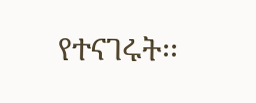የተናገሩት፡፡